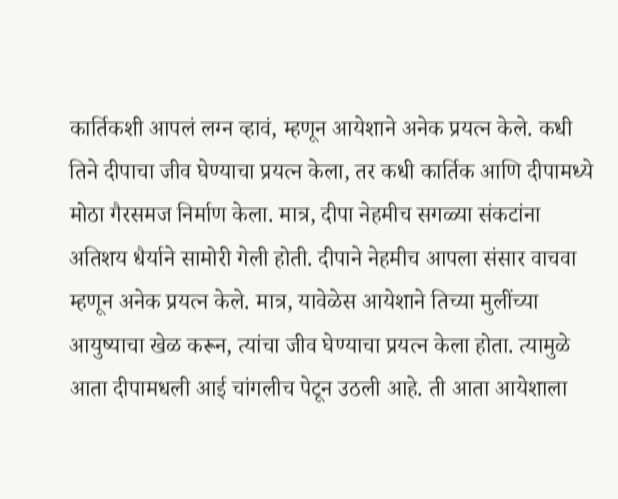कार्तिकशी आपलं लग्न व्हावं, म्हणून आयेशाने अनेक प्रयत्न केले. कधी तिने दीपाचा जीव घेण्याचा प्रयत्न केला, तर कधी कार्तिक आणि दीपामध्ये मोठा गैरसमज निर्माण केला. मात्र, दीपा नेहमीच सगळ्या संकटांना अतिशय धैर्याने सामोरी गेली होती. दीपाने नेहमीच आपला संसार वाचवा म्हणून अनेक प्रयत्न केले. मात्र, यावेळेस आयेशाने तिच्या मुलींच्या आयुष्याचा खेळ करून, त्यांचा जीव घेण्याचा प्रयत्न केला होता. त्यामुळे आता दीपामधली आई चांगलीच पेटून उठली आहे. ती आता आयेशाला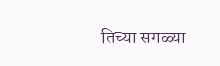तिच्या सगळ्या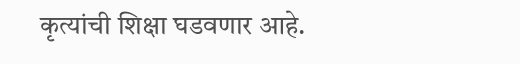कृत्यांची शिक्षा घडवणार आहे.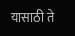यासाठी ते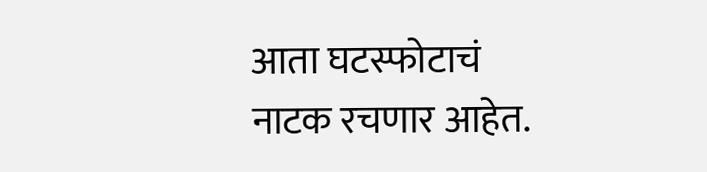आता घटस्फोटाचं नाटक रचणार आहेत.